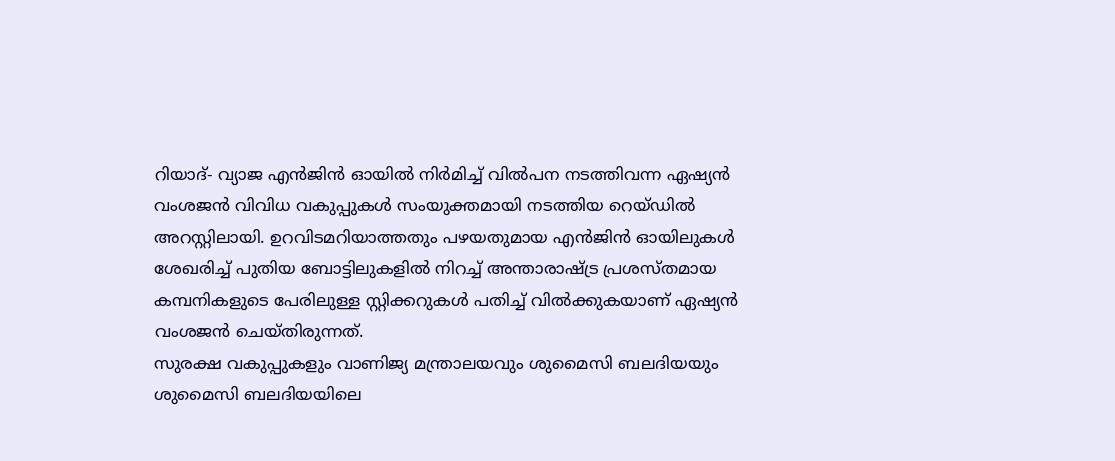റിയാദ്- വ്യാജ എൻജിൻ ഓയിൽ നിർമിച്ച് വിൽപന നടത്തിവന്ന ഏഷ്യൻ വംശജൻ വിവിധ വകുപ്പുകൾ സംയുക്തമായി നടത്തിയ റെയ്ഡിൽ അറസ്റ്റിലായി. ഉറവിടമറിയാത്തതും പഴയതുമായ എൻജിൻ ഓയിലുകൾ ശേഖരിച്ച് പുതിയ ബോട്ടിലുകളിൽ നിറച്ച് അന്താരാഷ്ട്ര പ്രശസ്തമായ കമ്പനികളുടെ പേരിലുള്ള സ്റ്റിക്കറുകൾ പതിച്ച് വിൽക്കുകയാണ് ഏഷ്യൻ വംശജൻ ചെയ്തിരുന്നത്.
സുരക്ഷ വകുപ്പുകളും വാണിജ്യ മന്ത്രാലയവും ശുമൈസി ബലദിയയും ശുമൈസി ബലദിയയിലെ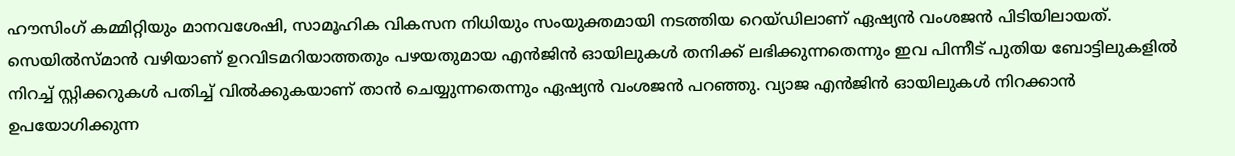ഹൗസിംഗ് കമ്മിറ്റിയും മാനവശേഷി, സാമൂഹിക വികസന നിധിയും സംയുക്തമായി നടത്തിയ റെയ്ഡിലാണ് ഏഷ്യൻ വംശജൻ പിടിയിലായത്. സെയിൽസ്മാൻ വഴിയാണ് ഉറവിടമറിയാത്തതും പഴയതുമായ എൻജിൻ ഓയിലുകൾ തനിക്ക് ലഭിക്കുന്നതെന്നും ഇവ പിന്നീട് പുതിയ ബോട്ടിലുകളിൽ നിറച്ച് സ്റ്റിക്കറുകൾ പതിച്ച് വിൽക്കുകയാണ് താൻ ചെയ്യുന്നതെന്നും ഏഷ്യൻ വംശജൻ പറഞ്ഞു. വ്യാജ എൻജിൻ ഓയിലുകൾ നിറക്കാൻ ഉപയോഗിക്കുന്ന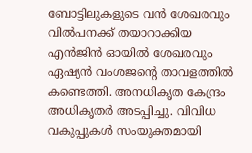ബോട്ടിലുകളുടെ വൻ ശേഖരവും വിൽപനക്ക് തയാറാക്കിയ എൻജിൻ ഓയിൽ ശേഖരവും ഏഷ്യൻ വംശജന്റെ താവളത്തിൽ കണ്ടെത്തി. അനധികൃത കേന്ദ്രം അധികൃതർ അടപ്പിച്ചു. വിവിധ വകുപ്പുകൾ സംയുക്തമായി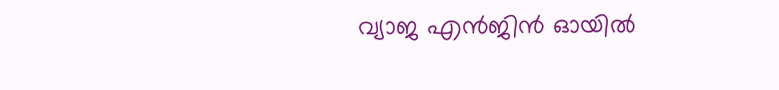വ്യാജ എൻജിൻ ഓയിൽ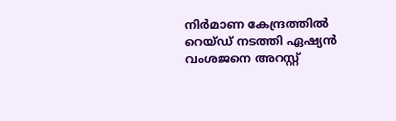നിർമാണ കേന്ദ്രത്തിൽ റെയ്ഡ് നടത്തി ഏഷ്യൻ വംശജനെ അറസ്റ്റ്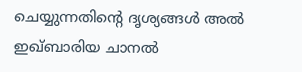ചെയ്യുന്നതിന്റെ ദൃശ്യങ്ങൾ അൽ ഇഖ്ബാരിയ ചാനൽ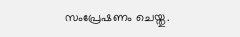സംപ്രേഷണം ചെയ്തു.